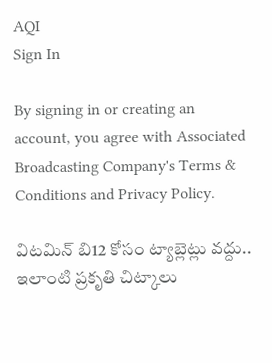AQI
Sign In

By signing in or creating an account, you agree with Associated Broadcasting Company's Terms & Conditions and Privacy Policy.

విటమిన్ బి12 కోసం ట్యాబ్లెట్లు వద్దు.. ఇలాంటి ప్రకృతి చిట్కాలు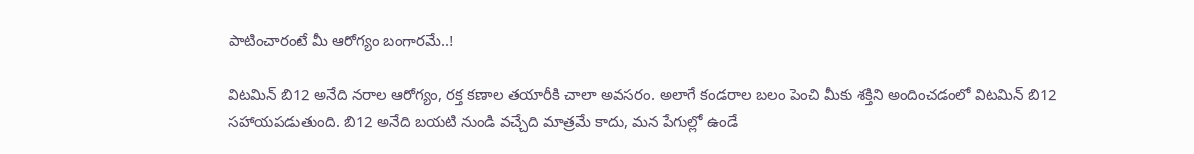పాటించారంటే మీ ఆరోగ్యం బంగారమే..!

విటమిన్ బి12 అనేది నరాల ఆరోగ్యం, రక్త కణాల తయారీకి చాలా అవసరం. అలాగే కండరాల బలం పెంచి మీకు శక్తిని అందించడంలో విటమిన్ బి12 సహాయపడుతుంది. బి12 అనేది బయటి నుండి వచ్చేది మాత్రమే కాదు, మన పేగుల్లో ఉండే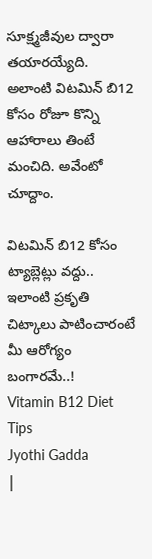సూక్ష్మజీవుల ద్వారా తయారయ్యేది. అలాంటి విటమిన్ బి12 కోసం రోజూ కొన్ని ఆహారాలు తింటే మంచిది. అవేంటో చూద్దాం.

విటమిన్ బి12 కోసం ట్యాబ్లెట్లు వద్దు.. ఇలాంటి ప్రకృతి చిట్కాలు పాటించారంటే మీ ఆరోగ్యం బంగారమే..!
Vitamin B12 Diet Tips
Jyothi Gadda
|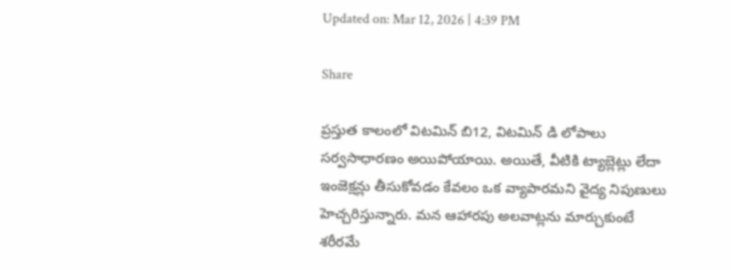Updated on: Mar 12, 2026 | 4:39 PM

Share

ప్రస్తుత కాలంలో విటమిన్ బి12, విటమిన్ డి లోపాలు సర్వసాధారణం అయిపోయాయి. అయితే, వీటికి ట్యాబ్లెట్లు లేదా ఇంజెక్షన్లు తీసుకోవడం కేవలం ఒక వ్యాపారమని వైద్య నిపుణులు హెచ్చరిస్తున్నారు. మన ఆహారపు అలవాట్లను మార్చుకుంటే శరీరమే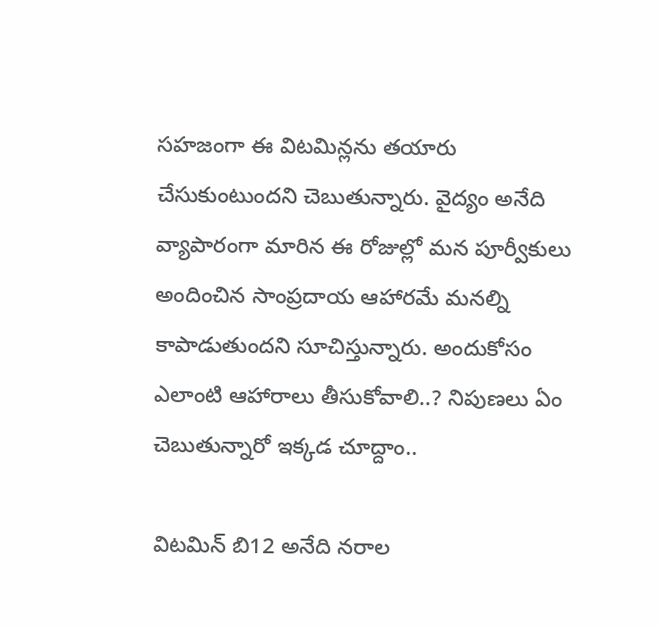సహజంగా ఈ విటమిన్లను తయారు చేసుకుంటుందని చెబుతున్నారు. వైద్యం అనేది వ్యాపారంగా మారిన ఈ రోజుల్లో మన పూర్వీకులు అందించిన సాంప్రదాయ ఆహారమే మనల్ని కాపాడుతుందని సూచిస్తున్నారు. అందుకోసం ఎలాంటి ఆహారాలు తీసుకోవాలి..? నిపుణలు ఏం చెబుతున్నారో ఇక్కడ చూద్దాం..

విటమిన్ బి12 అనేది నరాల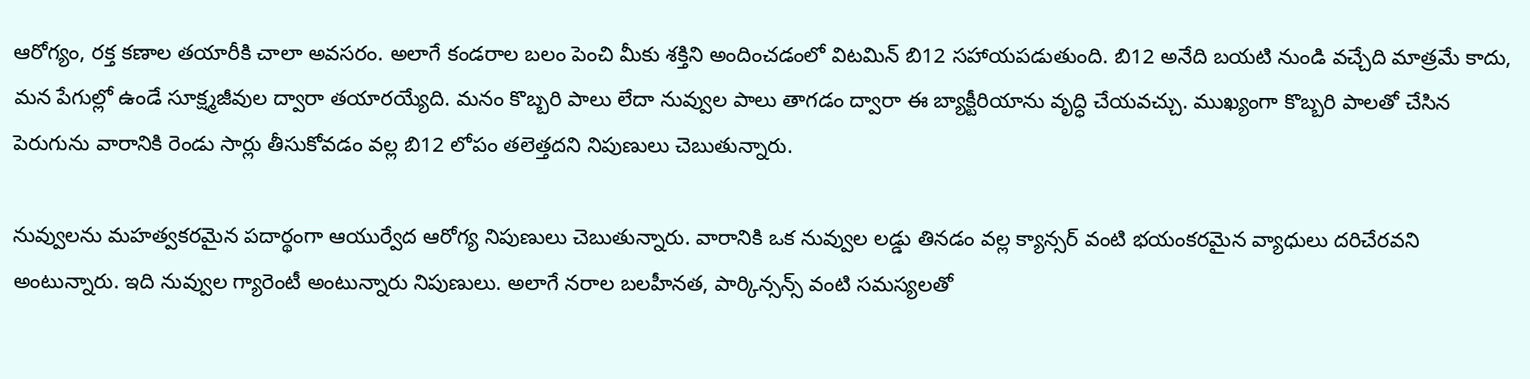ఆరోగ్యం, రక్త కణాల తయారీకి చాలా అవసరం. అలాగే కండరాల బలం పెంచి మీకు శక్తిని అందించడంలో విటమిన్ బి12 సహాయపడుతుంది. బి12 అనేది బయటి నుండి వచ్చేది మాత్రమే కాదు, మన పేగుల్లో ఉండే సూక్ష్మజీవుల ద్వారా తయారయ్యేది. మనం కొబ్బరి పాలు లేదా నువ్వుల పాలు తాగడం ద్వారా ఈ బ్యాక్టీరియాను వృద్ధి చేయవచ్చు. ముఖ్యంగా కొబ్బరి పాలతో చేసిన పెరుగును వారానికి రెండు సార్లు తీసుకోవడం వల్ల బి12 లోపం తలెత్తదని నిపుణులు చెబుతున్నారు.

నువ్వులను మహత్వకరమైన పదార్థంగా ఆయుర్వేద ఆరోగ్య నిపుణులు చెబుతున్నారు. వారానికి ఒక నువ్వుల లడ్డు తినడం వల్ల క్యాన్సర్ వంటి భయంకరమైన వ్యాధులు దరిచేరవని అంటున్నారు. ఇది నువ్వుల గ్యారెంటీ అంటున్నారు నిపుణులు. అలాగే నరాల బలహీనత, పార్కిన్సన్స్ వంటి సమస్యలతో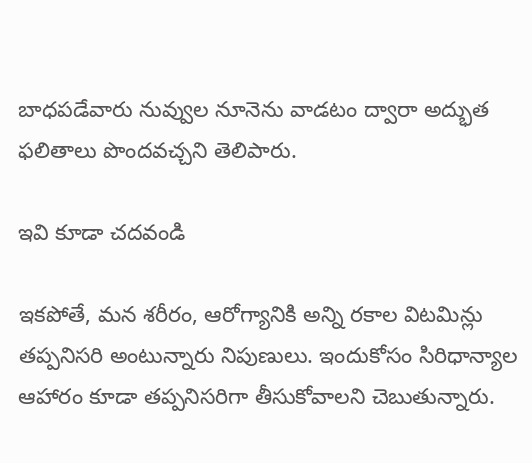బాధపడేవారు నువ్వుల నూనెను వాడటం ద్వారా అద్భుత ఫలితాలు పొందవచ్చని తెలిపారు.

ఇవి కూడా చదవండి

ఇకపోతే, మన శరీరం, ఆరోగ్యానికి అన్ని రకాల విటమిన్లు తప్పనిసరి అంటున్నారు నిపుణులు. ఇందుకోసం సిరిధాన్యాల ఆహారం కూడా తప్పనిసరిగా తీసుకోవాలని చెబుతున్నారు.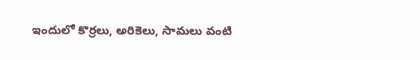ఇందులో కొర్రలు, అరికెలు, సామలు వంటి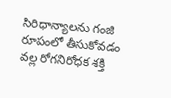సిరిధాన్యాలను గంజి రూపంలో తీసుకోవడం వల్ల రోగనిరోధక శక్తి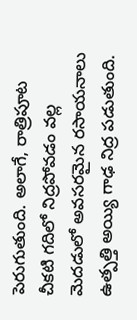పెరుగుతుంది. అలాగే, రాత్రిపూట చీకటి గదిలో నిద్రపోవడం వల్ల మెదడులో అవసరమైన రసాయనాలు ఉత్పత్తి అయ్యి గాఢ నిద్ర పడుతుంది.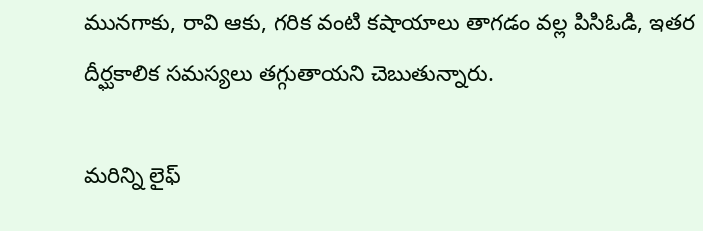మునగాకు, రావి ఆకు, గరిక వంటి కషాయాలు తాగడం వల్ల పిసిఓడి, ఇతర దీర్ఘకాలిక సమస్యలు తగ్గుతాయని చెబుతున్నారు.

మరిన్ని లైఫ్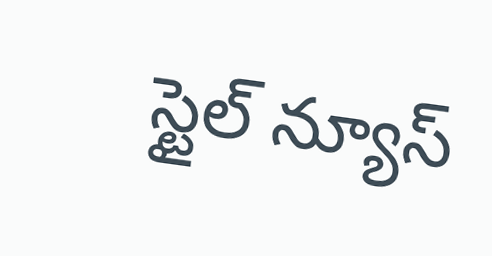స్టైల్ న్యూస్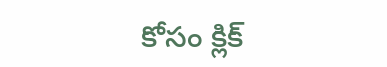కోసం క్లిక్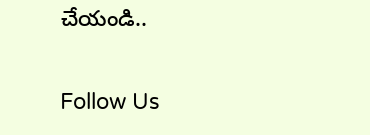చేయండి..

Follow Us